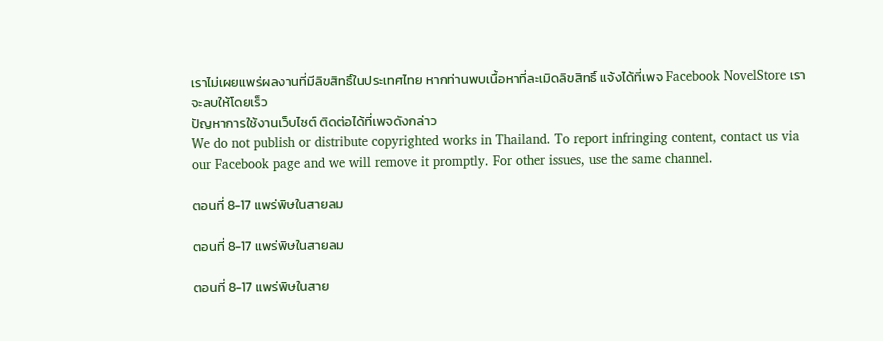เราไม่เผยแพร่ผลงานที่มีลิขสิทธิ์ในประเทศไทย หากท่านพบเนื้อหาที่ละเมิดลิขสิทธิ์ แจ้งได้ที่เพจ Facebook NovelStore เราจะลบให้โดยเร็ว
ปัญหาการใช้งานเว็บไซต์ ติดต่อได้ที่เพจดังกล่าว
We do not publish or distribute copyrighted works in Thailand. To report infringing content, contact us via our Facebook page and we will remove it promptly. For other issues, use the same channel.

ตอนที่ 8-17 แพร่พิษในสายลม

ตอนที่ 8-17 แพร่พิษในสายลม

ตอนที่ 8-17 แพร่พิษในสาย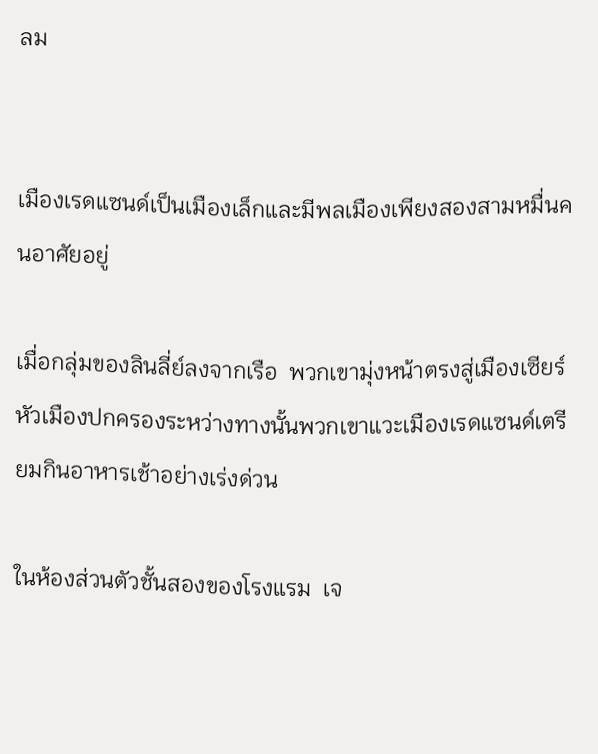ลม


เมืองเรดแซนด์เป็นเมืองเล็กและมีพลเมืองเพียงสองสามหมื่นคนอาศัยอยู่

เมื่อกลุ่มของลินลี่ย์ลงจากเรือ  พวกเขามุ่งหน้าตรงสู่เมืองเซียร์หัวเมืองปกครองระหว่างทางนั้นพวกเขาแวะเมืองเรดแซนด์เตรียมกินอาหารเช้าอย่างเร่งด่วน

ในห้องส่วนตัวชั้นสองของโรงแรม  เจ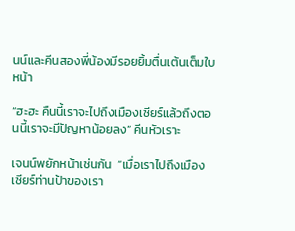นน์และคีนสองพี่น้องมีรอยยิ้มตื่นเต้นเต็มใบหน้า

“ฮะฮะ คืนนี้เราจะไปถึงเมืองเซียร์แล้วถึงตอนนี้เราจะมีปัญหาน้อยลง” คีนหัวเราะ

เจนน์พยักหน้าเช่นกัน  “เมื่อเราไปถึงเมืองเซียร์ท่านป้าของเรา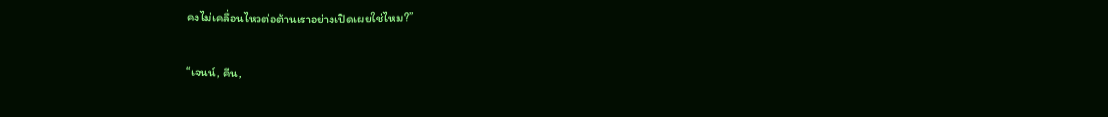คงไม่เคลื่อนไหวต่อต้านเราอย่างเปิดเผยใช่ไหม?”

“เจนน์, คีน,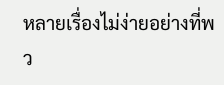หลายเรื่องไม่ง่ายอย่างที่พว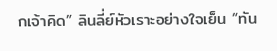กเจ้าคิด” ลินลี่ย์หัวเราะอย่างใจเย็น “ทัน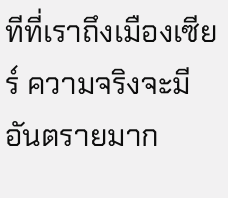ทีที่เราถึงเมืองเซียร์ ความจริงจะมีอันตรายมาก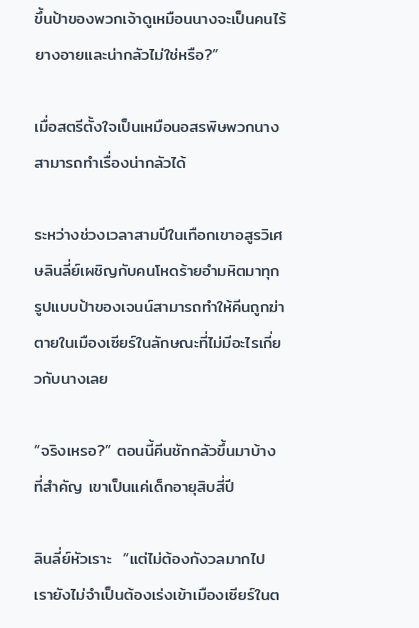ขึ้นป้าของพวกเจ้าดูเหมือนนางจะเป็นคนไร้ยางอายและน่ากลัวไม่ใช่หรือ?”

เมื่อสตรีตั้งใจเป็นเหมือนอสรพิษพวกนางสามารถทำเรื่องน่ากลัวได้

ระหว่างช่วงเวลาสามปีในเทือกเขาอสูรวิเศษลินลี่ย์เผชิญกับคนโหดร้ายอำมหิตมาทุกรูปแบบป้าของเจนน์สามารถทำให้คีนถูกฆ่าตายในเมืองเซียร์ในลักษณะที่ไม่มีอะไรเกี่ยวกับนางเลย

“จริงเหรอ?” ตอนนี้คีนชักกลัวขึ้นมาบ้าง  ที่สำคัญ เขาเป็นแค่เด็กอายุสิบสี่ปี

ลินลี่ย์หัวเราะ  “แต่ไม่ต้องกังวลมากไป เรายังไม่จำเป็นต้องเร่งเข้าเมืองเซียร์ในต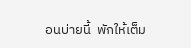อนบ่ายนี้  พักให้เต็ม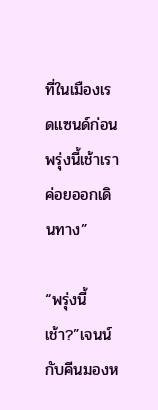ที่ในเมืองเรดแซนด์ก่อนพรุ่งนี้เช้าเราค่อยออกเดินทาง”

“พรุ่งนี้เช้า?”เจนน์กับคีนมองห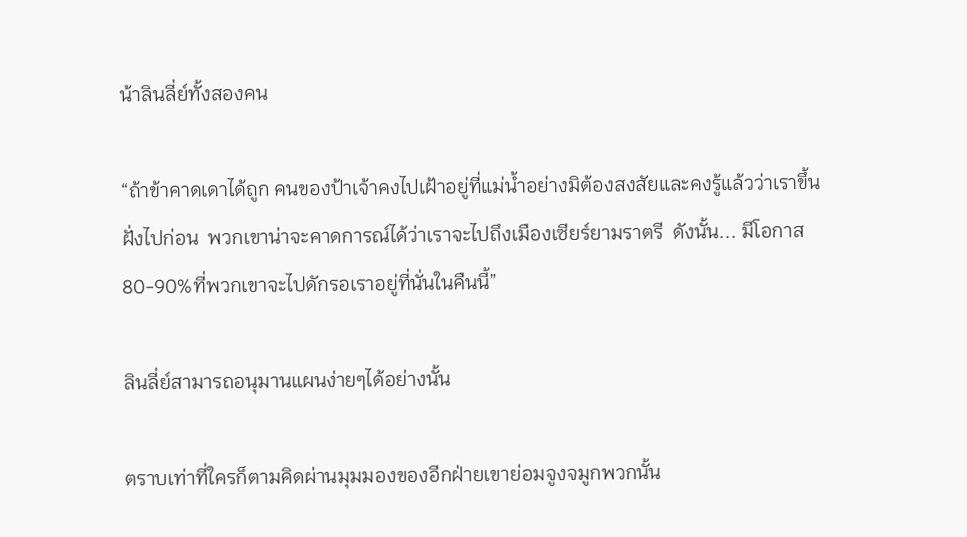น้าลินลี่ย์ทั้งสองคน

“ถ้าข้าคาดเดาได้ถูก คนของป้าเจ้าคงไปเฝ้าอยู่ที่แม่น้ำอย่างมิต้องสงสัยและคงรู้แล้วว่าเราขึ้นฝั่งไปก่อน  พวกเขาน่าจะคาดการณ์ได้ว่าเราจะไปถึงเมืองเซียร์ยามราตรี  ดังนั้น... มีโอกาส 80-90%ที่พวกเขาจะไปดักรอเราอยู่ที่นั่นในคืนนี้”

ลินลี่ย์สามารถอนุมานแผนง่ายๆได้อย่างนั้น

ตราบเท่าที่ใครก็ตามคิดผ่านมุมมองของอีกฝ่ายเขาย่อมจูงจมูกพวกนั้น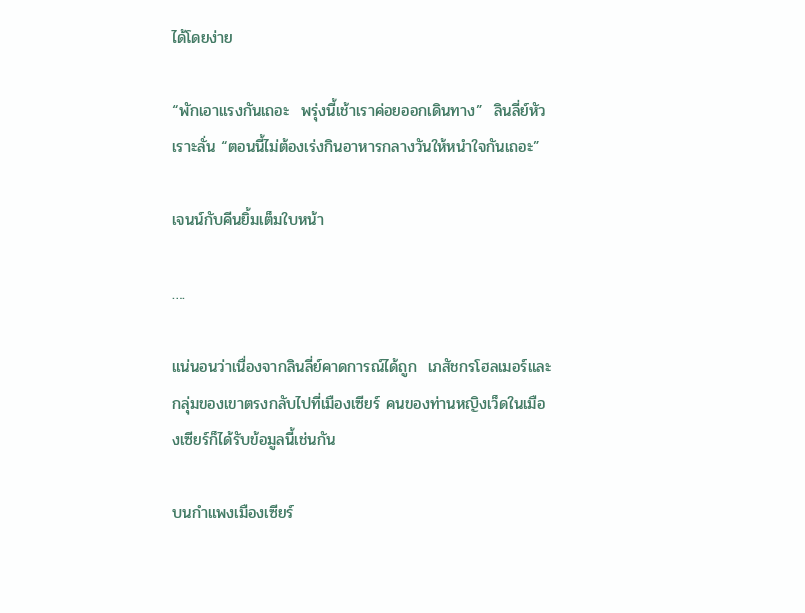ได้โดยง่าย

“พักเอาแรงกันเถอะ  พรุ่งนี้เช้าเราค่อยออกเดินทาง”  ลินลี่ย์หัวเราะลั่น “ตอนนี้ไม่ต้องเร่งกินอาหารกลางวันให้หนำใจกันเถอะ”

เจนน์กับคีนยิ้มเต็มใบหน้า

….

แน่นอนว่าเนื่องจากลินลี่ย์คาดการณ์ได้ถูก  เภสัชกรโฮลเมอร์และกลุ่มของเขาตรงกลับไปที่เมืองเซียร์ คนของท่านหญิงเว็ดในเมืองเซียร์ก็ได้รับข้อมูลนี้เช่นกัน

บนกำแพงเมืองเซียร์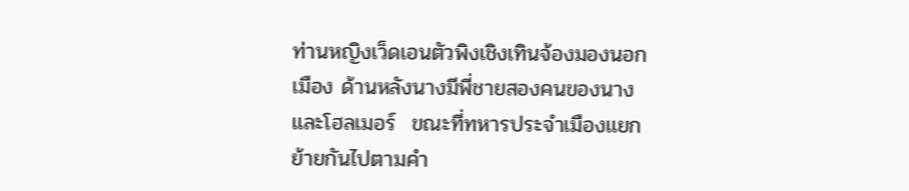ท่านหญิงเว็ดเอนตัวพิงเชิงเทินจ้องมองนอกเมือง ด้านหลังนางมีพี่ชายสองคนของนางและโฮลเมอร์  ขณะที่ทหารประจำเมืองแยกย้ายกันไปตามคำ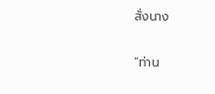สั่งนาง

“ท่าน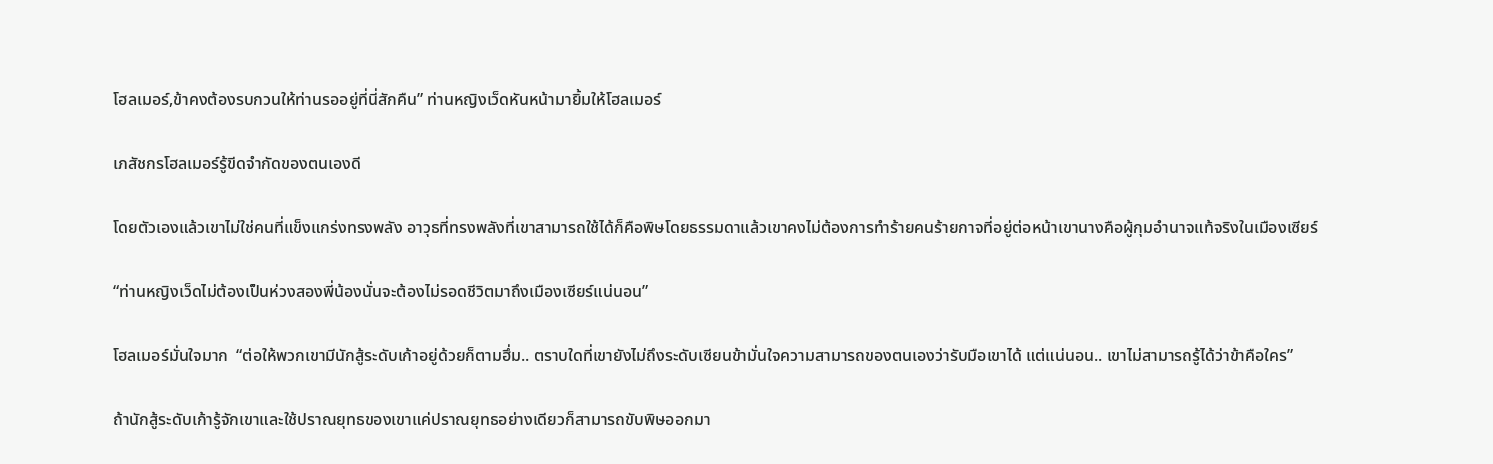โฮลเมอร์,ข้าคงต้องรบกวนให้ท่านรออยู่ที่นี่สักคืน” ท่านหญิงเว็ดหันหน้ามายิ้มให้โฮลเมอร์

เภสัชกรโฮลเมอร์รู้ขีดจำกัดของตนเองดี

โดยตัวเองแล้วเขาไม่ใช่คนที่แข็งแกร่งทรงพลัง อาวุธที่ทรงพลังที่เขาสามารถใช้ได้ก็คือพิษโดยธรรมดาแล้วเขาคงไม่ต้องการทำร้ายคนร้ายกาจที่อยู่ต่อหน้าเขานางคือผู้กุมอำนาจแท้จริงในเมืองเซียร์

“ท่านหญิงเว็ดไม่ต้องเป็นห่วงสองพี่น้องนั่นจะต้องไม่รอดชีวิตมาถึงเมืองเซียร์แน่นอน”

โฮลเมอร์มั่นใจมาก  “ต่อให้พวกเขามีนักสู้ระดับเก้าอยู่ด้วยก็ตามฮึ่ม.. ตราบใดที่เขายังไม่ถึงระดับเซียนข้ามั่นใจความสามารถของตนเองว่ารับมือเขาได้ แต่แน่นอน.. เขาไม่สามารถรู้ได้ว่าข้าคือใคร”

ถ้านักสู้ระดับเก้ารู้จักเขาและใช้ปราณยุทธของเขาแค่ปราณยุทธอย่างเดียวก็สามารถขับพิษออกมา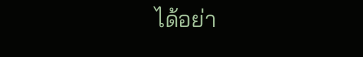ได้อย่า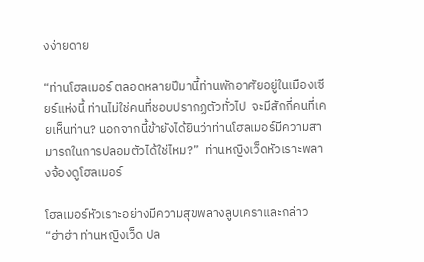งง่ายดาย

“ท่านโฮลเมอร์ ตลอดหลายปีมานี้ท่านพักอาศัยอยู่ในเมืองเซียร์แห่งนี้ ท่านไม่ใช่คนที่ชอบปรากฏตัวทั่วไป  จะมีสักกี่คนที่เคยเห็นท่าน? นอกจากนี้ข้ายังได้ยินว่าท่านโฮลเมอร์มีความสามารถในการปลอมตัวได้ใช่ไหม?”  ท่านหญิงเว็ดหัวเราะพลางจ้องดูโฮลเมอร์

โฮลเมอร์หัวเราะอย่างมีความสุขพลางลูบเคราและกล่าว “ฮ่าฮ่า ท่านหญิงเว็ด ปล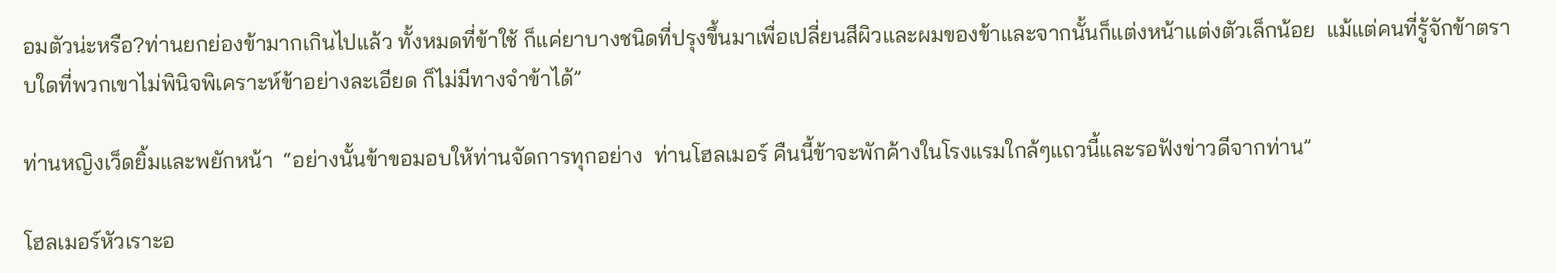อมตัวน่ะหรือ?ท่านยกย่องข้ามากเกินไปแล้ว ทั้งหมดที่ข้าใช้ ก็แค่ยาบางชนิดที่ปรุงขึ้นมาเพื่อเปลี่ยนสีผิวและผมของข้าและจากนั้นก็แต่งหน้าแต่งตัวเล็กน้อย  แม้แต่คนที่รู้จักข้าตราบใดที่พวกเขาไม่พินิจพิเคราะห์ข้าอย่างละเอียด ก็ไม่มีทางจำข้าได้”

ท่านหญิงเว็ดยิ้มและพยักหน้า  “อย่างนั้นข้าขอมอบให้ท่านจัดการทุกอย่าง  ท่านโฮลเมอร์ คืนนี้ข้าจะพักค้างในโรงแรมใกล้ๆแถวนี้และรอฟังข่าวดีจากท่าน”

โฮลเมอร์หัวเราะอ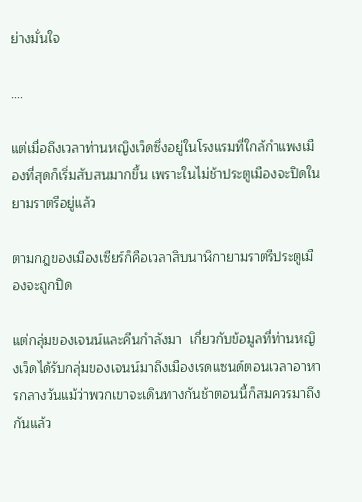ย่างมั่นใจ

….

แต่เมื่อถึงเวลาท่านหญิงเว็ดซึ่งอยู่ในโรงแรมที่ใกล้กำแพงเมืองที่สุดก็เริ่มสับสนมากขึ้น เพราะในไม่ช้าประตูเมืองจะปิดในยามราตรีอยู่แล้ว

ตามกฎของเมืองเซียร์ก็คือเวลาสิบนาฬิกายามราตรีประตูเมืองจะถูกปิด

แต่กลุ่มของเจนน์และคีนกำลังมา  เกี่ยวกับข้อมูลที่ท่านหญิงเว็ดได้รับกลุ่มของเจนน์มาถึงเมืองเรดแซนด์ตอนเวลาอาหารกลางวันแม้ว่าพวกเขาจะเดินทางกันช้าตอนนี้ก็สมควรมาถึงกันแล้ว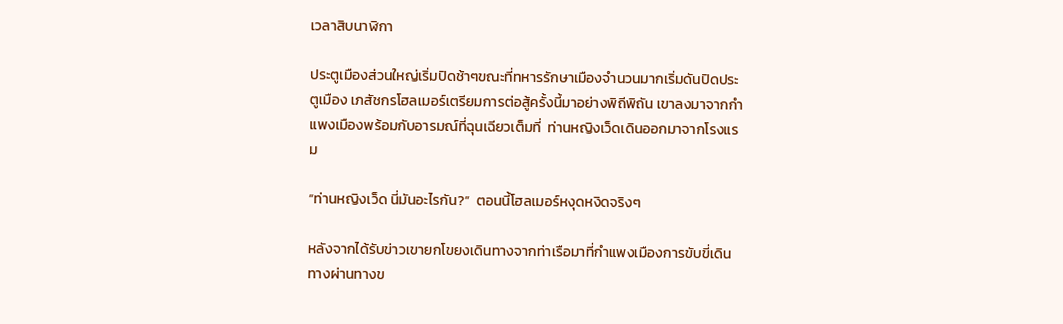เวลาสิบนาฬิกา

ประตูเมืองส่วนใหญ่เริ่มปิดช้าๆขณะที่ทหารรักษาเมืองจำนวนมากเริ่มดันปิดประตูเมือง เภสัชกรโฮลเมอร์เตรียมการต่อสู้ครั้งนี้มาอย่างพิถีพิถัน เขาลงมาจากกำแพงเมืองพร้อมกับอารมณ์ที่ฉุนเฉียวเต็มที่  ท่านหญิงเว็ดเดินออกมาจากโรงแรม

“ท่านหญิงเว็ด นี่มันอะไรกัน?”  ตอนนี้โฮลเมอร์หงุดหงิดจริงๆ

หลังจากได้รับข่าวเขายกโขยงเดินทางจากท่าเรือมาที่กำแพงเมืองการขับขี่เดินทางผ่านทางข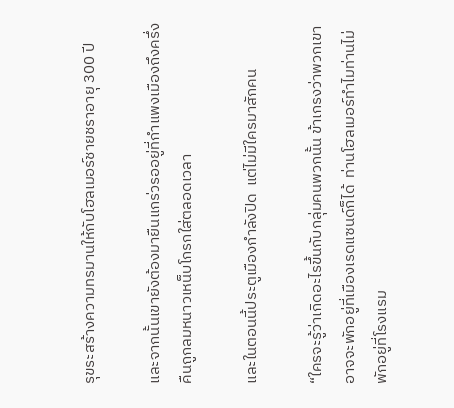รุขระสร้างความทรมานให้กับโฮลเมอร์ชายชราอายุ 300 ปี

และจากนั้นเขายังต้องมายืนแกร่วรออยู่ที่กำแพงเมืองถึงครึ่งคืนถูกลมหนาวเหน็บโกรกใส่ตลอดเวลา

และในตอนนี้ประตูเมืองกำลังปิด  แต่ไม่มีใครมาสักคน

“ใครจะรู้ว่าเกิดอะไรขึ้นกับกลุ่มคนพวกนั้น ข้าเกรงว่าพวกเขาอาจจะพักอยู่ที่เมืองเรดแซนด์ก็ได้  ท่านโฮลเมอร์ทำไมท่านไม่พักอยู่ที่โรงแรม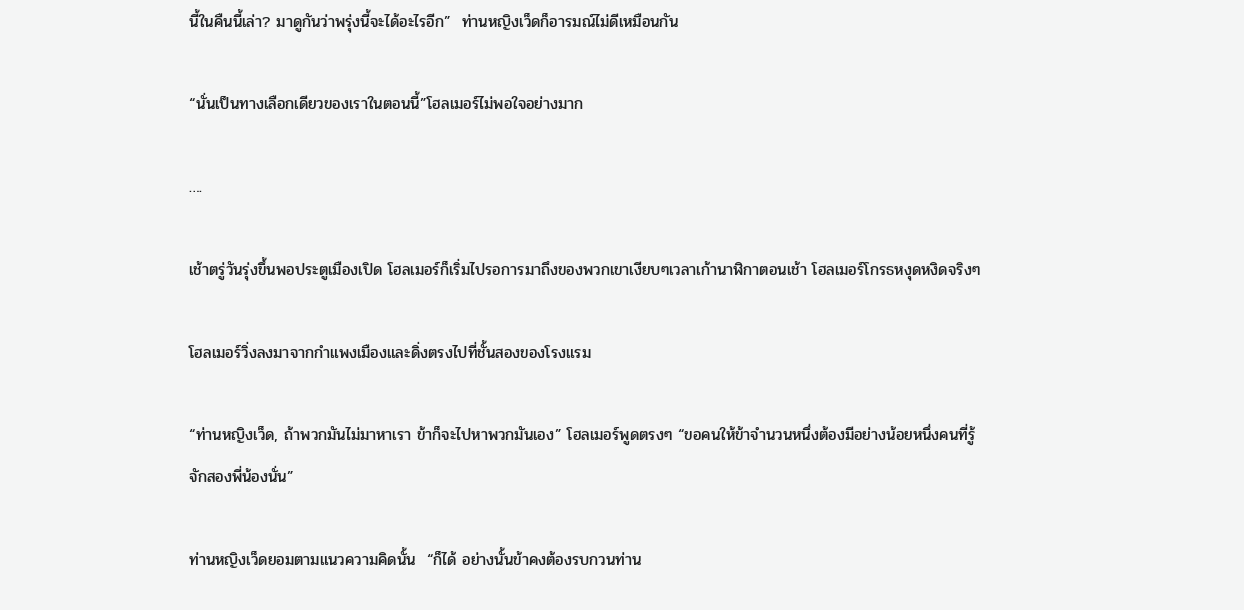นี้ในคืนนี้เล่า? มาดูกันว่าพรุ่งนี้จะได้อะไรอีก”  ท่านหญิงเว็ดก็อารมณ์ไม่ดีเหมือนกัน

“นั่นเป็นทางเลือกเดียวของเราในตอนนี้”โฮลเมอร์ไม่พอใจอย่างมาก

….

เช้าตรู่วันรุ่งขึ้นพอประตูเมืองเปิด โฮลเมอร์ก็เริ่มไปรอการมาถึงของพวกเขาเงียบๆเวลาเก้านาฬิกาตอนเช้า โฮลเมอร์โกรธหงุดหงิดจริงๆ

โฮลเมอร์วิ่งลงมาจากกำแพงเมืองและดิ่งตรงไปที่ชั้นสองของโรงแรม

“ท่านหญิงเว็ด, ถ้าพวกมันไม่มาหาเรา ข้าก็จะไปหาพวกมันเอง” โฮลเมอร์พูดตรงๆ “ขอคนให้ข้าจำนวนหนึ่งต้องมีอย่างน้อยหนึ่งคนที่รู้จักสองพี่น้องนั่น”

ท่านหญิงเว็ดยอมตามแนวความคิดนั้น  “ก็ได้ อย่างนั้นข้าคงต้องรบกวนท่าน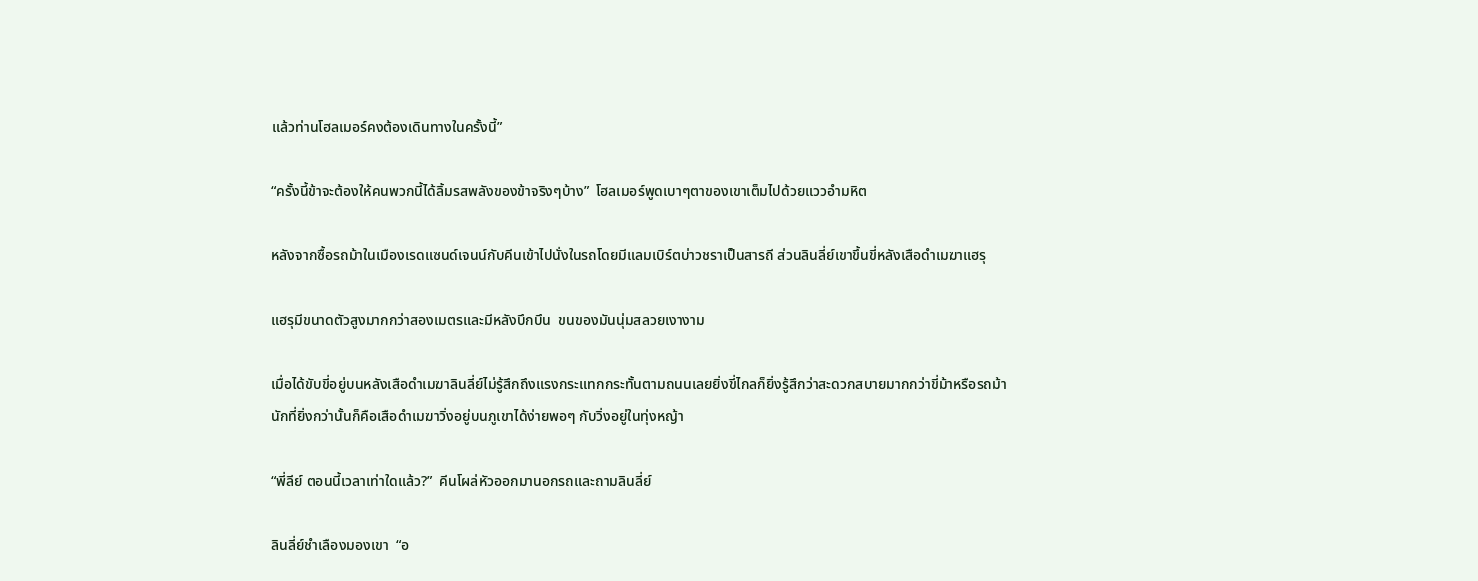แล้วท่านโฮลเมอร์คงต้องเดินทางในครั้งนี้”

“ครั้งนี้ข้าจะต้องให้คนพวกนี้ได้ลิ้มรสพลังของข้าจริงๆบ้าง”  โฮลเมอร์พูดเบาๆตาของเขาเต็มไปด้วยแววอำมหิต

หลังจากซื้อรถม้าในเมืองเรดแซนด์เจนน์กับคีนเข้าไปนั่งในรถโดยมีแลมเบิร์ตบ่าวชราเป็นสารถี ส่วนลินลี่ย์เขาขึ้นขี่หลังเสือดำเมฆาแฮรุ

แฮรุมีขนาดตัวสูงมากกว่าสองเมตรและมีหลังบึกบึน  ขนของมันนุ่มสลวยเงางาม

เมื่อได้ขับขี่อยู่บนหลังเสือดำเมฆาลินลี่ย์ไม่รู้สึกถึงแรงกระแทกกระทั้นตามถนนเลยยิ่งขี่ไกลก็ยิ่งรู้สึกว่าสะดวกสบายมากกว่าขี่ม้าหรือรถม้านักที่ยิ่งกว่านั้นก็คือเสือดำเมฆาวิ่งอยู่บนภูเขาได้ง่ายพอๆ กับวิ่งอยู่ในทุ่งหญ้า

“พี่ลีย์ ตอนนี้เวลาเท่าใดแล้ว?”  คีนโผล่หัวออกมานอกรถและถามลินลี่ย์

ลินลี่ย์ชำเลืองมองเขา  “อ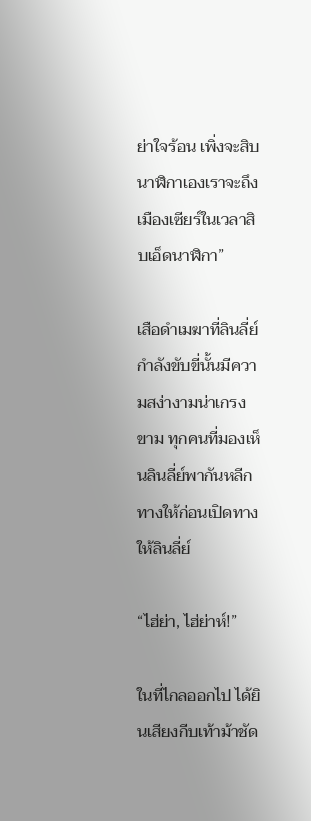ย่าใจร้อน เพิ่งจะสิบนาฬิกาเองเราจะถึงเมืองเซียร์ในเวลาสิบเอ็ดนาฬิกา”

เสือดำเมฆาที่ลินลี่ย์กำลังขับขี่นั้นมีความสง่างามน่าเกรงขาม ทุกคนที่มองเห็นลินลี่ย์พากันหลีกทางให้ก่อนเปิดทางให้ลินลี่ย์

“ไฮ่ย่า, ไฮ่ย่าห์!”

ในที่ไกลออกไป ได้ยินเสียงกีบเท้าม้าชัด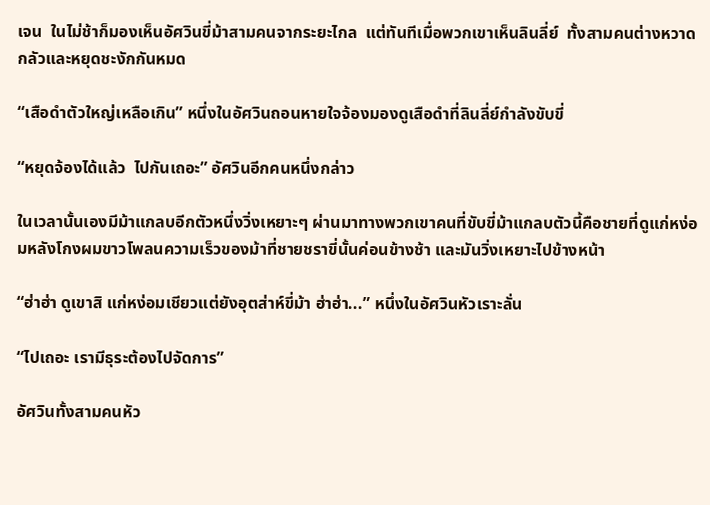เจน  ในไม่ช้าก็มองเห็นอัศวินขี่ม้าสามคนจากระยะไกล  แต่ทันทีเมื่อพวกเขาเห็นลินลี่ย์  ทั้งสามคนต่างหวาดกลัวและหยุดชะงักกันหมด

“เสือดำตัวใหญ่เหลือเกิน” หนึ่งในอัศวินถอนหายใจจ้องมองดูเสือดำที่ลินลี่ย์กำลังขับขี่

“หยุดจ้องได้แล้ว  ไปกันเถอะ” อัศวินอีกคนหนึ่งกล่าว

ในเวลานั้นเองมีม้าแกลบอีกตัวหนึ่งวิ่งเหยาะๆ ผ่านมาทางพวกเขาคนที่ขับขี่ม้าแกลบตัวนี้คือชายที่ดูแก่หง่อมหลังโกงผมขาวโพลนความเร็วของม้าที่ชายชราขี่นั้นค่อนข้างช้า และมันวิ่งเหยาะไปข้างหน้า

“ฮ่าฮ่า ดูเขาสิ แก่หง่อมเชียวแต่ยังอุตส่าห์ขี่ม้า ฮ่าฮ่า...” หนึ่งในอัศวินหัวเราะลั่น

“ไปเถอะ เรามีธุระต้องไปจัดการ”

อัศวินทั้งสามคนหัว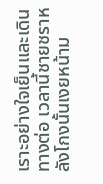เราะอย่างใจเย็นและเดินทางต่อ เวลานี้ชายชราหลังโกงนั้นเงยหน้าม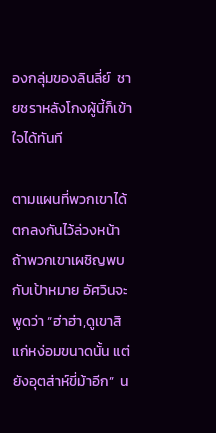องกลุ่มของลินลี่ย์  ชายชราหลังโกงผู้นี้ก็เข้าใจได้ทันที

ตามแผนที่พวกเขาได้ตกลงกันไว้ล่วงหน้า  ถ้าพวกเขาเผชิญพบกับเป้าหมาย อัศวินจะพูดว่า “ฮ่าฮ่า,ดูเขาสิ แก่หง่อมขนาดนั้น แต่ยังอุตส่าห์ขี่ม้าอีก”  น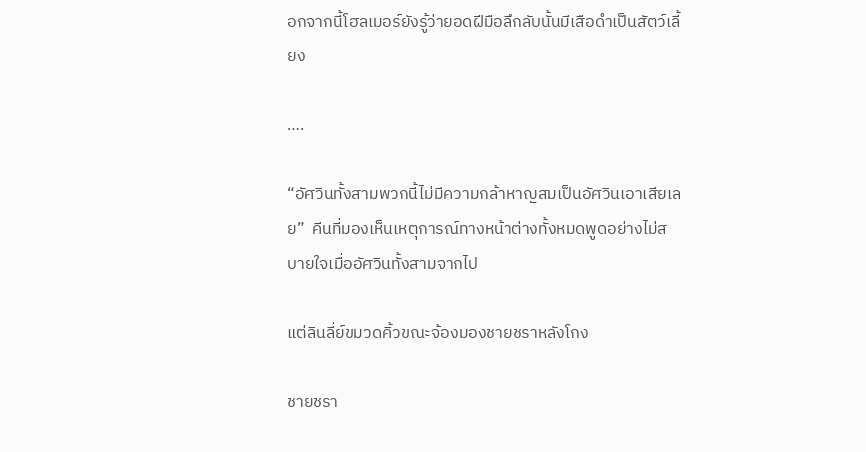อกจากนี้โฮลเมอร์ยังรู้ว่ายอดฝีมือลึกลับนั้นมีเสือดำเป็นสัตว์เลี้ยง

….

“อัศวินทั้งสามพวกนี้ไม่มีความกล้าหาญสมเป็นอัศวินเอาเสียเลย”  คีนที่มองเห็นเหตุการณ์ทางหน้าต่างทั้งหมดพูดอย่างไม่สบายใจเมื่ออัศวินทั้งสามจากไป

แต่ลินลี่ย์ขมวดคิ้วขณะจ้องมองชายชราหลังโกง

ชายชรา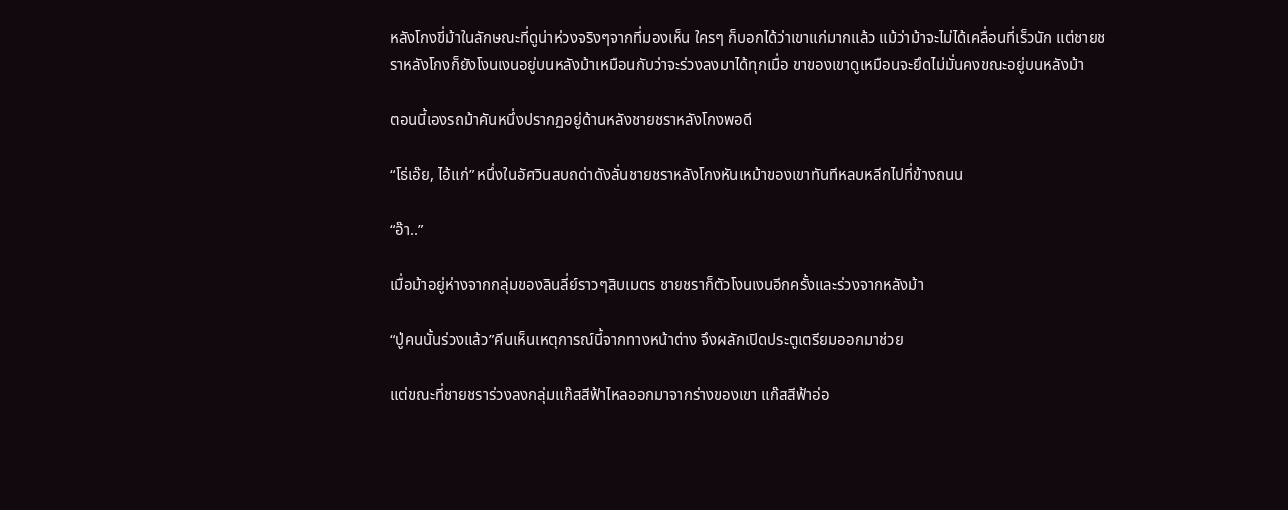หลังโกงขี่ม้าในลักษณะที่ดูน่าห่วงจริงๆจากที่มองเห็น ใครๆ ก็บอกได้ว่าเขาแก่มากแล้ว แม้ว่าม้าจะไม่ได้เคลื่อนที่เร็วนัก แต่ชายชราหลังโกงก็ยังโงนเงนอยู่บนหลังม้าเหมือนกับว่าจะร่วงลงมาได้ทุกเมื่อ ขาของเขาดูเหมือนจะยึดไม่มั่นคงขณะอยู่บนหลังม้า

ตอนนี้เองรถม้าคันหนึ่งปรากฏอยู่ด้านหลังชายชราหลังโกงพอดี

“โธ่เอ๊ย, ไอ้แก่” หนึ่งในอัศวินสบถด่าดังลั่นชายชราหลังโกงหันเหม้าของเขาทันทีหลบหลีกไปที่ข้างถนน

“อ๊า..”

เมื่อม้าอยู่ห่างจากกลุ่มของลินลี่ย์ราวๆสิบเมตร ชายชราก็ตัวโงนเงนอีกครั้งและร่วงจากหลังม้า

“ปู่คนนั้นร่วงแล้ว”คีนเห็นเหตุการณ์นี้จากทางหน้าต่าง จึงผลักเปิดประตูเตรียมออกมาช่วย

แต่ขณะที่ชายชราร่วงลงกลุ่มแก๊สสีฟ้าไหลออกมาจากร่างของเขา แก๊สสีฟ้าอ่อ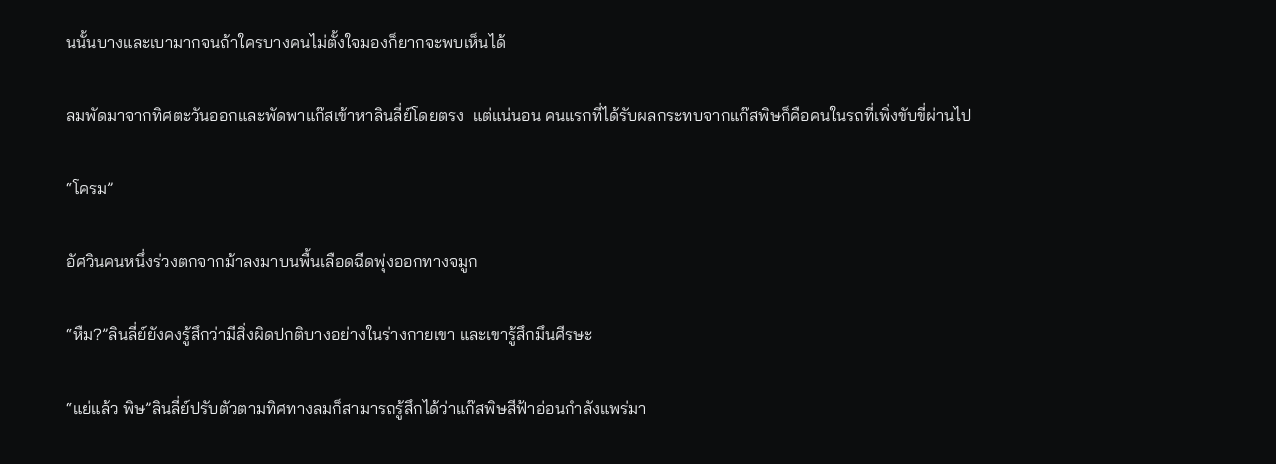นนั้นบางและเบามากจนถ้าใครบางคนไม่ตั้งใจมองก็ยากจะพบเห็นได้

ลมพัดมาจากทิศตะวันออกและพัดพาแก๊สเข้าหาลินลี่ย์โดยตรง  แต่แน่นอน คนแรกที่ได้รับผลกระทบจากแก๊สพิษก็คือคนในรถที่เพิ่งขับขี่ผ่านไป

“โครม”

อัศวินคนหนึ่งร่วงตกจากม้าลงมาบนพื้นเลือดฉีดพุ่งออกทางจมูก

“หืม?”ลินลี่ย์ยังคงรู้สึกว่ามีสิ่งผิดปกติบางอย่างในร่างกายเขา และเขารู้สึกมึนศีรษะ

“แย่แล้ว พิษ”ลินลี่ย์ปรับตัวตามทิศทางลมก็สามารถรู้สึกได้ว่าแก๊สพิษสีฟ้าอ่อนกำลังแพร่มา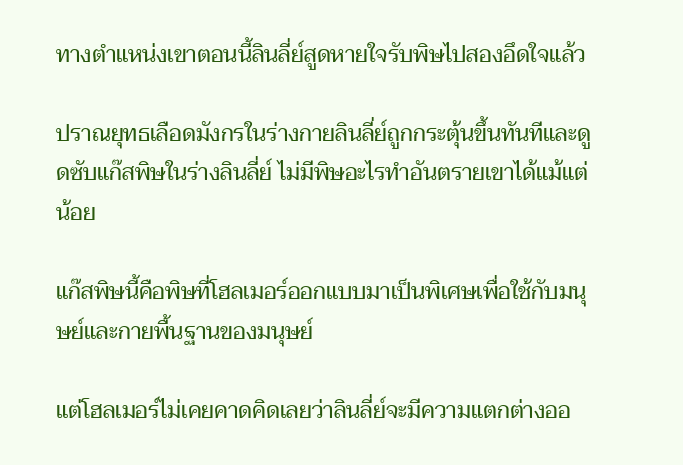ทางตำแหน่งเขาตอนนี้ลินลี่ย์สูดหายใจรับพิษไปสองอึดใจแล้ว

ปราณยุทธเลือดมังกรในร่างกายลินลี่ย์ถูกกระตุ้นขึ้นทันทีและดูดซับแก๊สพิษในร่างลินลี่ย์ ไม่มีพิษอะไรทำอันตรายเขาได้แม้แต่น้อย

แก๊สพิษนี้คือพิษที่โฮลเมอร์ออกแบบมาเป็นพิเศษเพื่อใช้กับมนุษย์และกายพื้นฐานของมนุษย์

แต่โฮลเมอร์ไม่เคยคาดคิดเลยว่าลินลี่ย์จะมีความแตกต่างออ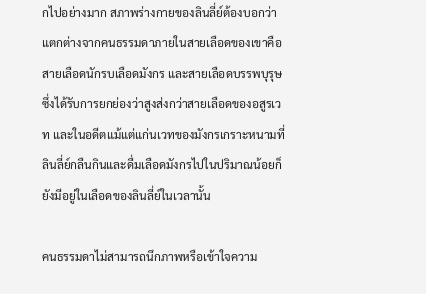กไปอย่างมาก สภาพร่างกายของลินลี่ย์ต้องบอกว่าแตกต่างจากคนธรรมดาภายในสายเลือดของเขาคือสายเลือดนักรบเลือดมังกร และสายเลือดบรรพบุรุษซึ่งได้รับการยกย่องว่าสูงส่งกว่าสายเลือดของอสูรเวท และในอดีตแม้แต่แก่นเวทของมังกรเกราะหนามที่ลินลี่ย์กลืนกินและดื่มเลือดมังกรไปในปริมาณน้อยก็ยังมีอยู่ในเลือดของลินลี่ย์ในเวลานั้น

คนธรรมดาไม่สามารถนึกภาพหรือเข้าใจความ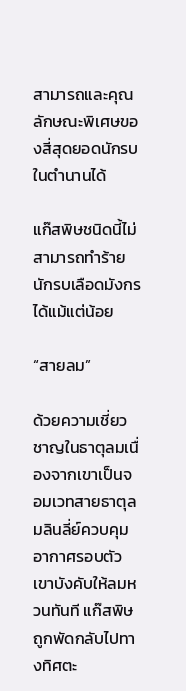สามารถและคุณลักษณะพิเศษของสี่สุดยอดนักรบในตำนานได้

แก๊สพิษชนิดนี้ไม่สามารถทำร้ายนักรบเลือดมังกรได้แม้แต่น้อย

“สายลม”

ด้วยความเชี่ยวชาญในธาตุลมเนื่องจากเขาเป็นจอมเวทสายธาตุลมลินลี่ย์ควบคุมอากาศรอบตัวเขาบังคับให้ลมหวนทันที แก๊สพิษถูกพัดกลับไปทางทิศตะ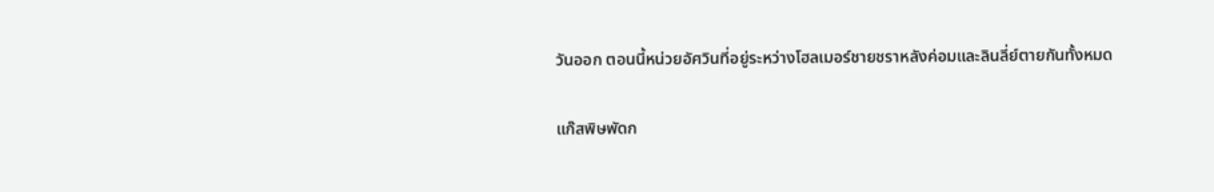วันออก ตอนนี้หน่วยอัศวินที่อยู่ระหว่างโฮลเมอร์ชายชราหลังค่อมและลินลี่ย์ตายกันทั้งหมด

แก๊สพิษพัดก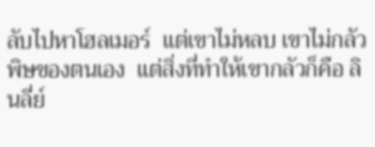ลับไปหาโฮลเมอร์  แต่เขาไม่หลบ เขาไม่กลัวพิษของตนเอง  แต่สิ่งที่ทำให้เขากลัวก็คือ ลินลี่ย์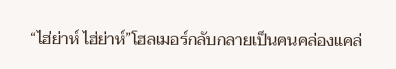“ไฮ่ย่าห์ ไฮ่ย่าห์”โฮลเมอร์กลับกลายเป็นคนคล่องแคล่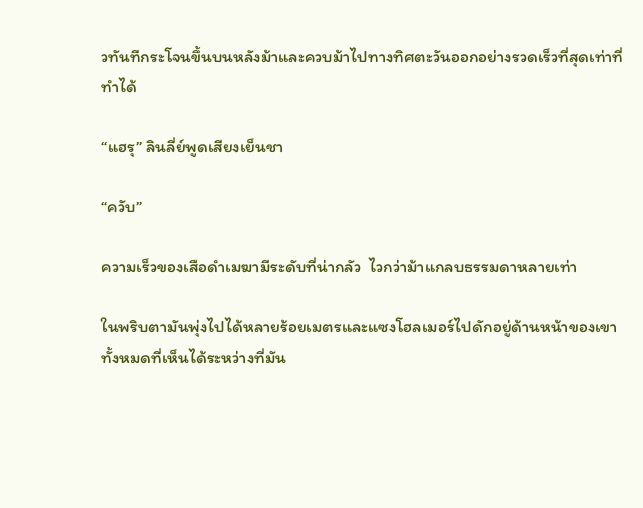วทันทีกระโจนขึ้นบนหลังม้าและควบม้าไปทางทิศตะวันออกอย่างรวดเร็วที่สุดเท่าที่ทำได้

“แฮรุ” ลินลี่ย์พูดเสียงเย็นชา

“ควับ”

ความเร็วของเสือดำเมฆามีระดับที่น่ากลัว  ไวกว่าม้าแกลบธรรมดาหลายเท่า

ในพริบตามันพุ่งไปได้หลายร้อยเมตรและแซงโฮลเมอร์ไปดักอยู่ด้านหน้าของเขา ทั้งหมดที่เห็นได้ระหว่างที่มัน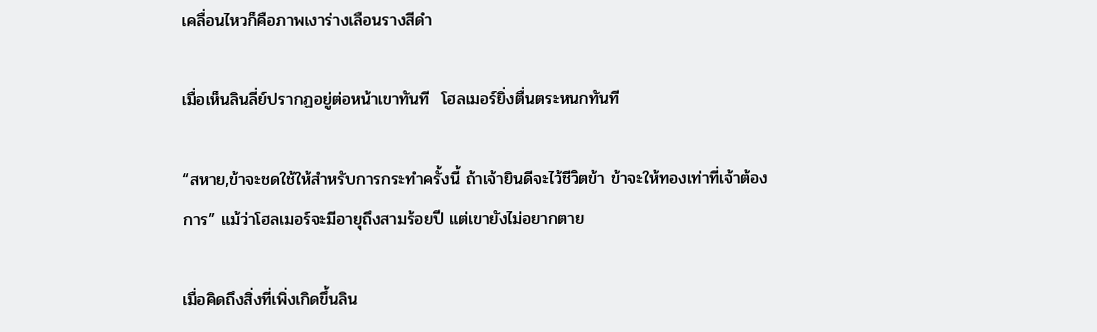เคลื่อนไหวก็คือภาพเงาร่างเลือนรางสีดำ

เมื่อเห็นลินลี่ย์ปรากฏอยู่ต่อหน้าเขาทันที  โฮลเมอร์ยิ่งตื่นตระหนกทันที

“สหาย,ข้าจะชดใช้ให้สำหรับการกระทำครั้งนี้ ถ้าเจ้ายินดีจะไว้ชีวิตข้า ข้าจะให้ทองเท่าที่เจ้าต้องการ” แม้ว่าโฮลเมอร์จะมีอายุถึงสามร้อยปี แต่เขายังไม่อยากตาย

เมื่อคิดถึงสิ่งที่เพิ่งเกิดขึ้นลิน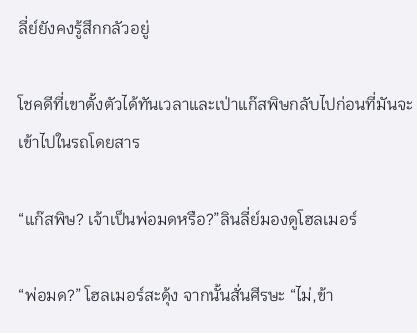ลี่ย์ยังคงรู้สึกกลัวอยู่

โชคดีที่เขาตั้งตัวได้ทันเวลาและเป่าแก๊สพิษกลับไปก่อนที่มันจะเข้าไปในรถโดยสาร

“แก๊สพิษ? เจ้าเป็นพ่อมดหรือ?”ลินลี่ย์มองดูโฮลเมอร์

“พ่อมด?” โฮลเมอร์สะดุ้ง จากนั้นสั่นศีรษะ “ไม่,ข้า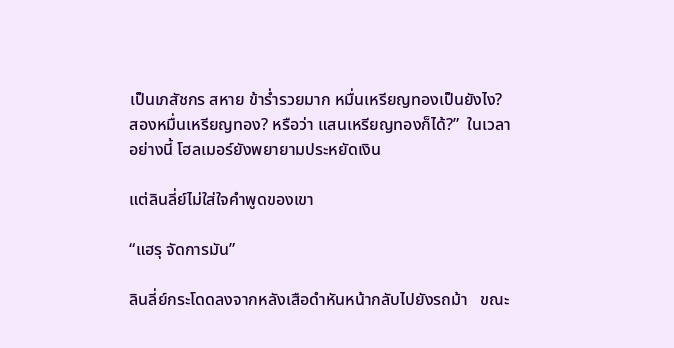เป็นเภสัชกร สหาย ข้าร่ำรวยมาก หมื่นเหรียญทองเป็นยังไง?  สองหมื่นเหรียญทอง? หรือว่า แสนเหรียญทองก็ได้?”  ในเวลาอย่างนี้ โฮลเมอร์ยังพยายามประหยัดเงิน

แต่ลินลี่ย์ไม่ใส่ใจคำพูดของเขา

“แฮรุ จัดการมัน”

ลินลี่ย์กระโดดลงจากหลังเสือดำหันหน้ากลับไปยังรถม้า   ขณะ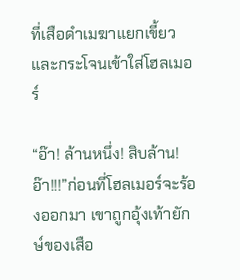ที่เสือดำเมฆาแยกเขี้ยวและกระโจนเข้าใส่โฮลเมอร์

“อ๊า! ล้านหนึ่ง! สิบล้าน! อ๊า!!!”ก่อนที่โฮลเมอร์จะร้องออกมา เขาถูกอุ้งเท้ายักษ์ของเสือ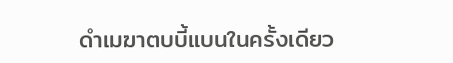ดำเมฆาตบบี้แบนในครั้งเดียว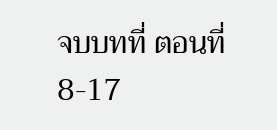จบบทที่ ตอนที่ 8-17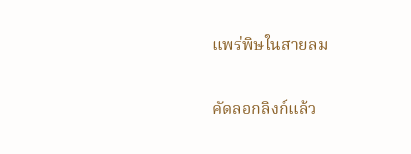แพร่พิษในสายลม

คัดลอกลิงก์แล้ว